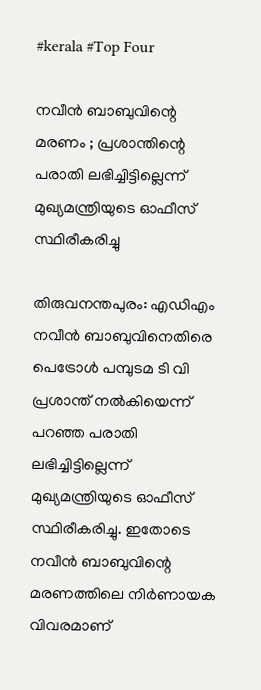#kerala #Top Four

നവീന്‍ ബാബുവിന്റെ മരണം ; പ്രശാന്തിന്റെ പരാതി ലഭിച്ചിട്ടില്ലെന്ന് മുഖ്യമന്ത്രിയുടെ ഓഫീസ് സ്ഥിരീകരിച്ചു

തിരുവനന്തപുരം: എഡിഎം നവീന്‍ ബാബുവിനെതിരെ പെട്രോള്‍ പമ്പുടമ ടി വി പ്രശാന്ത് നല്‍കിയെന്ന് പറഞ്ഞ പരാതി ലഭിച്ചിട്ടില്ലെന്ന് മുഖ്യമന്ത്രിയുടെ ഓഫീസ് സ്ഥിരീകരിച്ചു. ഇതോടെ നവീന്‍ ബാബുവിന്റെ മരണത്തിലെ നിര്‍ണായക വിവരമാണ്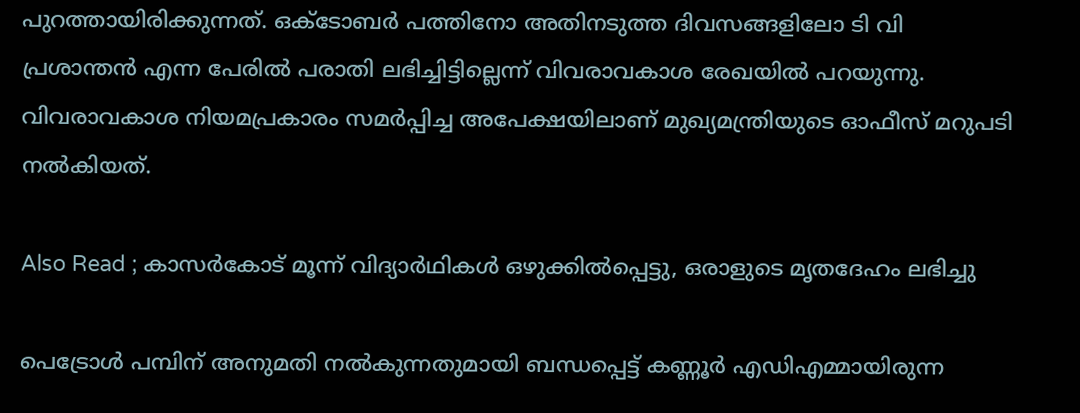പുറത്തായിരിക്കുന്നത്. ഒക്ടോബര്‍ പത്തിനോ അതിനടുത്ത ദിവസങ്ങളിലോ ടി വി പ്രശാന്തന്‍ എന്ന പേരില്‍ പരാതി ലഭിച്ചിട്ടില്ലെന്ന് വിവരാവകാശ രേഖയില്‍ പറയുന്നു. വിവരാവകാശ നിയമപ്രകാരം സമര്‍പ്പിച്ച അപേക്ഷയിലാണ് മുഖ്യമന്ത്രിയുടെ ഓഫീസ് മറുപടി നല്‍കിയത്.

Also Read ; കാസര്‍കോട് മൂന്ന് വിദ്യാര്‍ഥികള്‍ ഒഴുക്കില്‍പ്പെട്ടു, ഒരാളുടെ മൃതദേഹം ലഭിച്ചു

പെട്രോള്‍ പമ്പിന് അനുമതി നല്‍കുന്നതുമായി ബന്ധപ്പെട്ട് കണ്ണൂര്‍ എഡിഎമ്മായിരുന്ന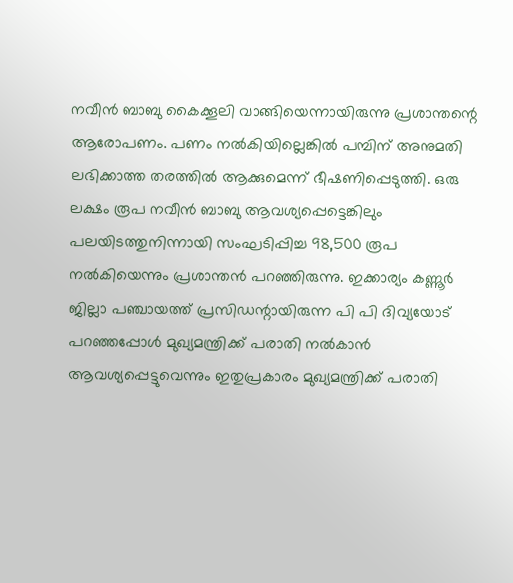നവീന്‍ ബാബു കൈക്കൂലി വാങ്ങിയെന്നായിരുന്നു പ്രശാന്തന്റെ ആരോപണം. പണം നല്‍കിയില്ലെങ്കില്‍ പമ്പിന് അനുമതി ലഭിക്കാത്ത തരത്തില്‍ ആക്കുമെന്ന് ഭീഷണിപ്പെടുത്തി. ഒരു ലക്ഷം രൂപ നവീന്‍ ബാബു ആവശ്യപ്പെട്ടെങ്കിലും പലയിടത്തുനിന്നായി സംഘടിപ്പിച്ച 98,500 രൂപ നല്‍കിയെന്നും പ്രശാന്തന്‍ പറഞ്ഞിരുന്നു. ഇക്കാര്യം കണ്ണൂര്‍ ജില്ലാ പഞ്ചായത്ത് പ്രസിഡന്റായിരുന്ന പി പി ദിവ്യയോട് പറഞ്ഞപ്പോള്‍ മുഖ്യമന്ത്രിക്ക് പരാതി നല്‍കാന്‍ ആവശ്യപ്പെട്ടുവെന്നും ഇതുപ്രകാരം മുഖ്യമന്ത്രിക്ക് പരാതി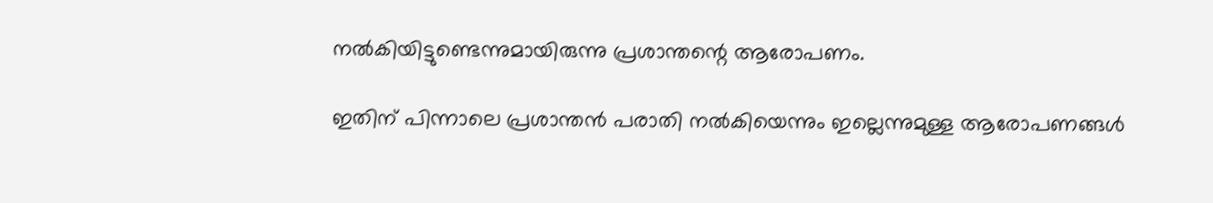നല്‍കിയിട്ടുണ്ടെന്നുമായിരുന്നു പ്രശാന്തന്റെ ആരോപണം.

ഇതിന് പിന്നാലെ പ്രശാന്തന്‍ പരാതി നല്‍കിയെന്നും ഇല്ലെന്നുമുള്ള ആരോപണങ്ങള്‍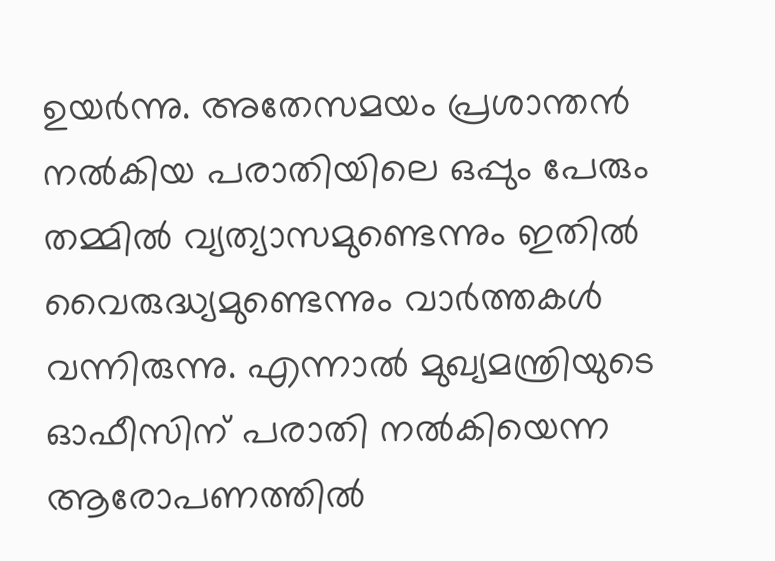ഉയര്‍ന്നു. അതേസമയം പ്രശാന്തന്‍ നല്‍കിയ പരാതിയിലെ ഒപ്പും പേരും തമ്മില്‍ വ്യത്യാസമുണ്ടെന്നും ഇതില്‍ വൈരുദ്ധ്യമുണ്ടെന്നും വാര്‍ത്തകള്‍ വന്നിരുന്നു. എന്നാല്‍ മുഖ്യമന്ത്രിയുടെ ഓഫീസിന് പരാതി നല്‍കിയെന്ന ആരോപണത്തില്‍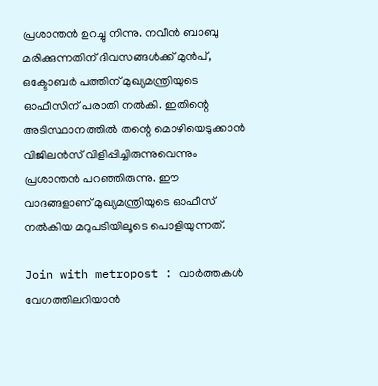പ്രശാന്തന്‍ ഉറച്ചു നിന്നു. നവീന്‍ ബാബു മരിക്കുന്നതിന് ദിവസങ്ങള്‍ക്ക് മുന്‍പ്, ഒക്ടോബര്‍ പത്തിന് മുഖ്യമന്ത്രിയുടെ ഓഫീസിന് പരാതി നല്‍കി. ഇതിന്റെ അടിസ്ഥാനത്തില്‍ തന്റെ മൊഴിയെടുക്കാന്‍ വിജിലന്‍സ് വിളിപ്പിച്ചിരുന്നുവെന്നും പ്രശാന്തന്‍ പറഞ്ഞിരുന്നു. ഈ വാദങ്ങളാണ് മുഖ്യമന്ത്രിയുടെ ഓഫീസ് നല്‍കിയ മറുപടിയിലൂടെ പൊളിയുന്നത്.

Join with metropost : വാർത്തകൾ വേഗത്തിലറിയാൻ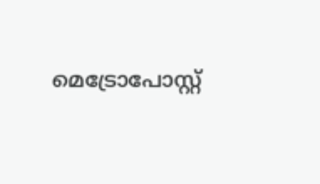മെട്രോപോസ്റ്റ്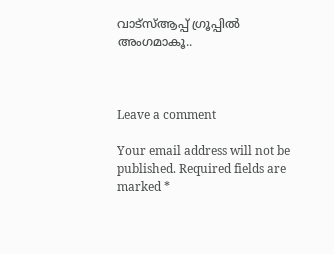വാട്സ്ആപ്പ് ഗ്രൂപ്പില്‍ അംഗമാകൂ..



Leave a comment

Your email address will not be published. Required fields are marked *